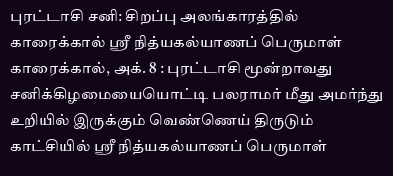புரட்டாசி சனி: சிறப்பு அலங்காரத்தில் காரைக்கால் ஸ்ரீ நித்யகல்யாணப் பெருமாள்
காரைக்கால், அக். 8 : புரட்டாசி மூன்றாவது சனிக்கிழமையையொட்டி பலராமர் மீது அமர்ந்து உறியில் இருக்கும் வெண்ணெய் திருடும் காட்சியில் ஸ்ரீ நித்யகல்யாணப் பெருமாள்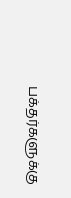பக்தர்களுக்கு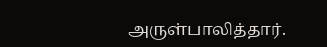அருள்பாலித்தார்.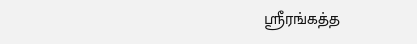ஸ்ரீரங்கத்த